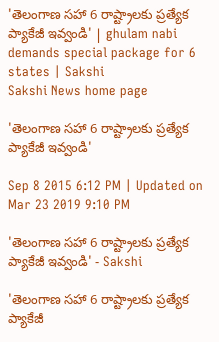'తెలంగాణ సహా 6 రాష్ట్రాలకు ప్రత్యేక ప్యాకేజీ ఇవ్వండి' | ghulam nabi demands special package for 6 states | Sakshi
Sakshi News home page

'తెలంగాణ సహా 6 రాష్ట్రాలకు ప్రత్యేక ప్యాకేజీ ఇవ్వండి'

Sep 8 2015 6:12 PM | Updated on Mar 23 2019 9:10 PM

'తెలంగాణ సహా 6 రాష్ట్రాలకు ప్రత్యేక ప్యాకేజీ ఇవ్వండి' - Sakshi

'తెలంగాణ సహా 6 రాష్ట్రాలకు ప్రత్యేక ప్యాకేజీ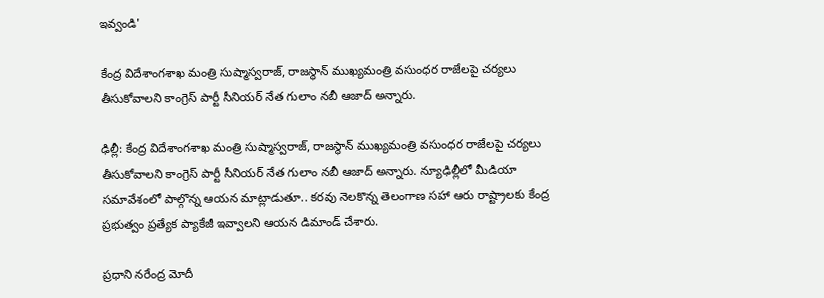ఇవ్వండి'

కేంద్ర విదేశాంగశాఖ మంత్రి సుష్మాస్వరాజ్, రాజస్థాన్ ముఖ్యమంత్రి వసుంధర రాజేలపై చర్యలు తీసుకోవాలని కాంగ్రెస్ పార్టీ సీనియర్ నేత గులాం నబీ ఆజాద్ అన్నారు.

ఢిల్లీ: కేంద్ర విదేశాంగశాఖ మంత్రి సుష్మాస్వరాజ్, రాజస్థాన్ ముఖ్యమంత్రి వసుంధర రాజేలపై చర్యలు తీసుకోవాలని కాంగ్రెస్ పార్టీ సీనియర్ నేత గులాం నబీ ఆజాద్ అన్నారు. న్యూఢిల్లీలో మీడియా సమావేశంలో పాల్గొన్న ఆయన మాట్లాడుతూ.. కరవు నెలకొన్న తెలంగాణ సహా ఆరు రాష్ట్రాలకు కేంద్ర ప్రభుత్వం ప్రత్యేక ప్యాకేజీ ఇవ్వాలని ఆయన డిమాండ్ చేశారు.

ప్రధాని నరేంద్ర మోదీ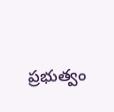ప్రభుత్వం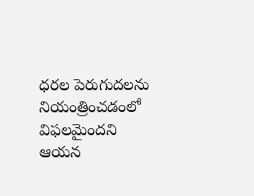ధరల పెరుగుదలను నియంత్రించడంలో విఫలమైందని ఆయన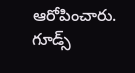ఆరోపించారు. గూడ్స్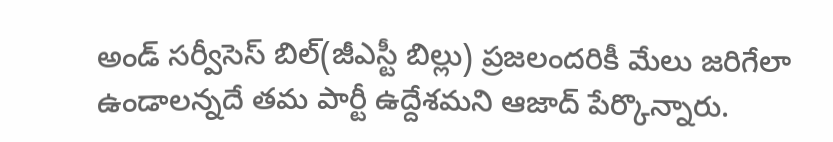అండ్ సర్వీసెస్ బిల్(జీఎస్టీ బిల్లు) ప్రజలందరికీ మేలు జరిగేలా ఉండాలన్నదే తమ పార్టీ ఉద్దేశమని ఆజాద్ పేర్కొన్నారు.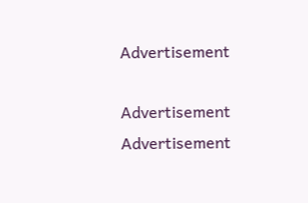Advertisement

Advertisement
Advertisement